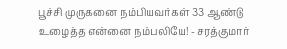பூச்சி முருகனை நம்பியவர்கள் 33 ஆண்டு உழைத்த என்னை நம்பலியே! - சரத்குமார்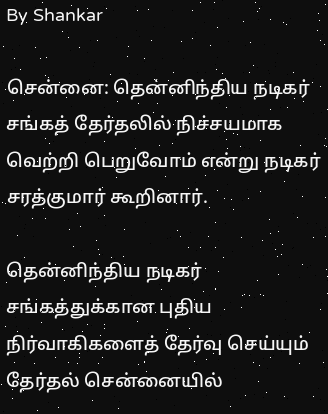By Shankar

சென்னை: தென்னிந்திய நடிகர் சங்கத் தேர்தலில் நிச்சயமாக வெற்றி பெறுவோம் என்று நடிகர் சரத்குமார் கூறினார்.

தென்னிந்திய நடிகர் சங்கத்துக்கான புதிய நிர்வாகிகளைத் தேர்வு செய்யும் தேர்தல் சென்னையில்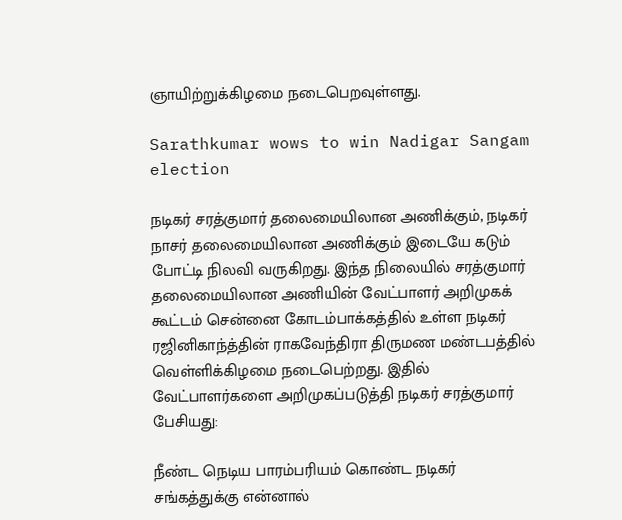ஞாயிற்றுக்கிழமை நடைபெறவுள்ளது.

Sarathkumar wows to win Nadigar Sangam election

நடிகர் சரத்குமார் தலைமையிலான அணிக்கும், நடிகர் நாசர் தலைமையிலான அணிக்கும் இடையே கடும் போட்டி நிலவி வருகிறது. இந்த நிலையில் சரத்குமார் தலைமையிலான அணியின் வேட்பாளர் அறிமுகக் கூட்டம் சென்னை கோடம்பாக்கத்தில் உள்ள நடிகர் ரஜினிகாந்த்தின் ராகவேந்திரா திருமண மண்டபத்தில் வெள்ளிக்கிழமை நடைபெற்றது. இதில் வேட்பாளர்களை அறிமுகப்படுத்தி நடிகர் சரத்குமார் பேசியது:

நீண்ட நெடிய பாரம்பரியம் கொண்ட நடிகர் சங்கத்துக்கு என்னால்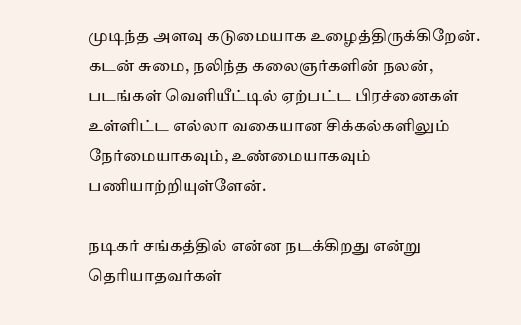முடிந்த அளவு கடுமையாக உழைத்திருக்கிறேன். கடன் சுமை, நலிந்த கலைஞர்களின் நலன், படங்கள் வெளியீட்டில் ஏற்பட்ட பிரச்னைகள் உள்ளிட்ட எல்லா வகையான சிக்கல்களிலும் நேர்மையாகவும், உண்மையாகவும் பணியாற்றியுள்ளேன்.

நடிகர் சங்கத்தில் என்ன நடக்கிறது என்று தெரியாதவர்கள்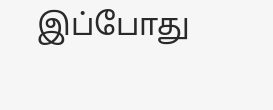இப்போது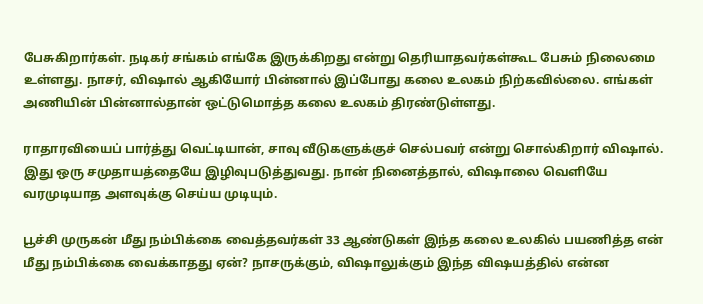பேசுகிறார்கள். நடிகர் சங்கம் எங்கே இருக்கிறது என்று தெரியாதவர்கள்கூட பேசும் நிலைமை உள்ளது. நாசர், விஷால் ஆகியோர் பின்னால் இப்போது கலை உலகம் நிற்கவில்லை. எங்கள் அணியின் பின்னால்தான் ஒட்டுமொத்த கலை உலகம் திரண்டுள்ளது.

ராதாரவியைப் பார்த்து வெட்டியான், சாவு வீடுகளுக்குச் செல்பவர் என்று சொல்கிறார் விஷால். இது ஒரு சமுதாயத்தையே இழிவுபடுத்துவது. நான் நினைத்தால், விஷாலை வெளியே வரமுடியாத அளவுக்கு செய்ய முடியும்.

பூச்சி முருகன் மீது நம்பிக்கை வைத்தவர்கள் 33 ஆண்டுகள் இந்த கலை உலகில் பயணித்த என் மீது நம்பிக்கை வைக்காதது ஏன்? நாசருக்கும், விஷாலுக்கும் இந்த விஷயத்தில் என்ன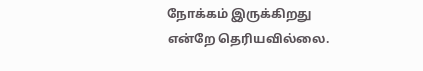நோக்கம் இருக்கிறது என்றே தெரியவில்லை.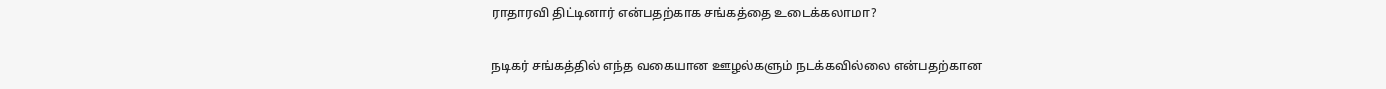ராதாரவி திட்டினார் என்பதற்காக சங்கத்தை உடைக்கலாமா?

நடிகர் சங்கத்தில் எந்த வகையான ஊழல்களும் நடக்கவில்லை என்பதற்கான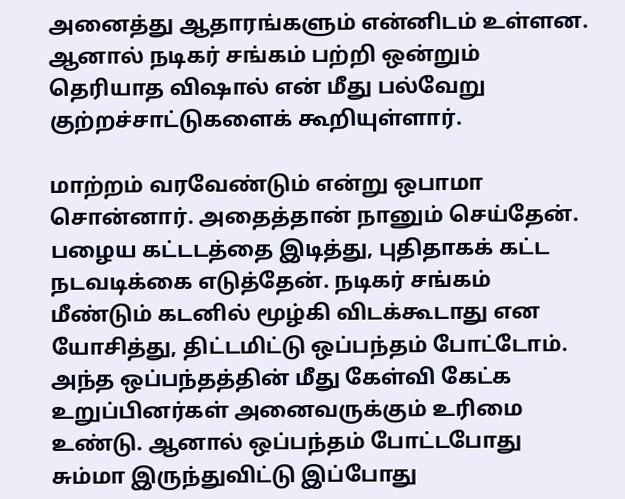அனைத்து ஆதாரங்களும் என்னிடம் உள்ளன. ஆனால் நடிகர் சங்கம் பற்றி ஒன்றும் தெரியாத விஷால் என் மீது பல்வேறு குற்றச்சாட்டுகளைக் கூறியுள்ளார்.

மாற்றம் வரவேண்டும் என்று ஒபாமா சொன்னார். அதைத்தான் நானும் செய்தேன். பழைய கட்டடத்தை இடித்து, புதிதாகக் கட்ட நடவடிக்கை எடுத்தேன். நடிகர் சங்கம் மீண்டும் கடனில் மூழ்கி விடக்கூடாது என யோசித்து, திட்டமிட்டு ஒப்பந்தம் போட்டோம். அந்த ஒப்பந்தத்தின் மீது கேள்வி கேட்க உறுப்பினர்கள் அனைவருக்கும் உரிமை உண்டு. ஆனால் ஒப்பந்தம் போட்டபோது சும்மா இருந்துவிட்டு இப்போது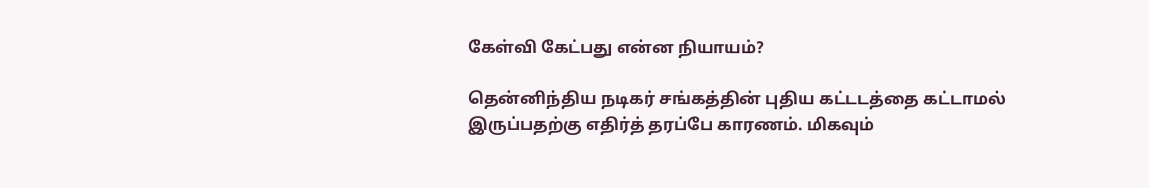கேள்வி கேட்பது என்ன நியாயம்?

தென்னிந்திய நடிகர் சங்கத்தின் புதிய கட்டடத்தை கட்டாமல் இருப்பதற்கு எதிர்த் தரப்பே காரணம். மிகவும்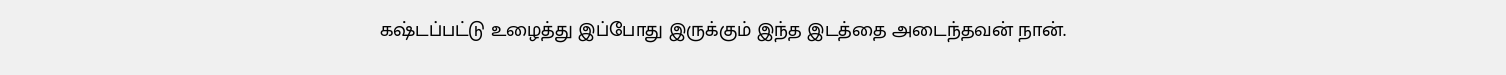கஷ்டப்பட்டு உழைத்து இப்போது இருக்கும் இந்த இடத்தை அடைந்தவன் நான்.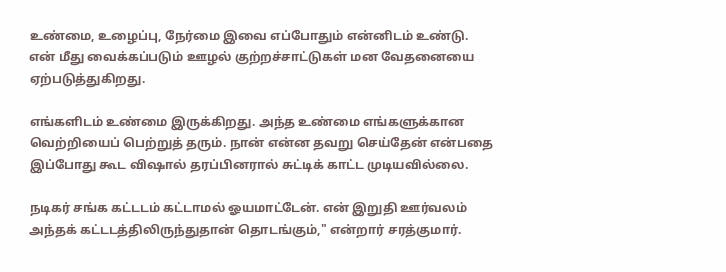உண்மை, உழைப்பு, நேர்மை இவை எப்போதும் என்னிடம் உண்டு. என் மீது வைக்கப்படும் ஊழல் குற்றச்சாட்டுகள் மன வேதனையை ஏற்படுத்துகிறது.

எங்களிடம் உண்மை இருக்கிறது. அந்த உண்மை எங்களுக்கான வெற்றியைப் பெற்றுத் தரும். நான் என்ன தவறு செய்தேன் என்பதை இப்போது கூட விஷால் தரப்பினரால் சுட்டிக் காட்ட முடியவில்லை.

நடிகர் சங்க கட்டடம் கட்டாமல் ஓயமாட்டேன். என் இறுதி ஊர்வலம் அந்தக் கட்டடத்திலிருந்துதான் தொடங்கும்," என்றார் சரத்குமார்.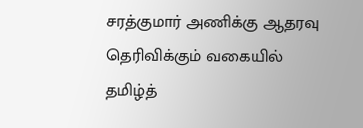சரத்குமார் அணிக்கு ஆதரவு தெரிவிக்கும் வகையில் தமிழ்த்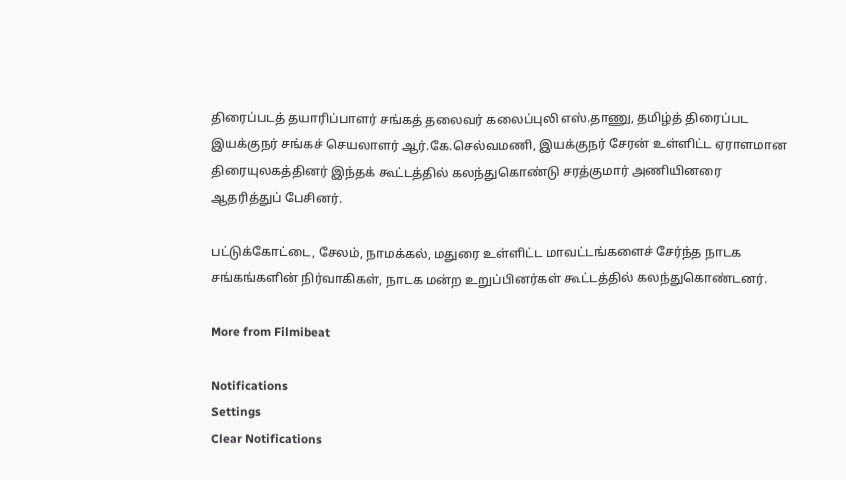திரைப்படத் தயாரிப்பாளர் சங்கத் தலைவர் கலைப்புலி எஸ்.தாணு, தமிழ்த் திரைப்பட இயக்குநர் சங்கச் செயலாளர் ஆர்.கே.செல்வமணி, இயக்குநர் சேரன் உள்ளிட்ட ஏராளமான திரையுலகத்தினர் இந்தக் கூட்டத்தில் கலந்துகொண்டு சரத்குமார் அணியினரை ஆதரித்துப் பேசினர்.

பட்டுக்கோட்டை, சேலம், நாமக்கல், மதுரை உள்ளிட்ட மாவட்டங்களைச் சேர்ந்த நாடக சங்கங்களின் நிர்வாகிகள், நாடக மன்ற உறுப்பினர்கள் கூட்டத்தில் கலந்துகொண்டனர்.

More from Filmibeat

Notifications
Settings
Clear Notifications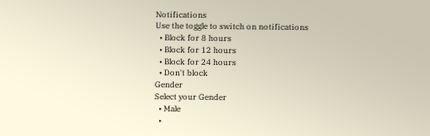Notifications
Use the toggle to switch on notifications
  • Block for 8 hours
  • Block for 12 hours
  • Block for 24 hours
  • Don't block
Gender
Select your Gender
  • Male
  •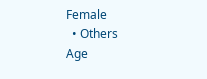Female
  • Others
Age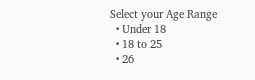Select your Age Range
  • Under 18
  • 18 to 25
  • 26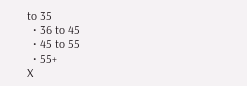to 35
  • 36 to 45
  • 45 to 55
  • 55+
X